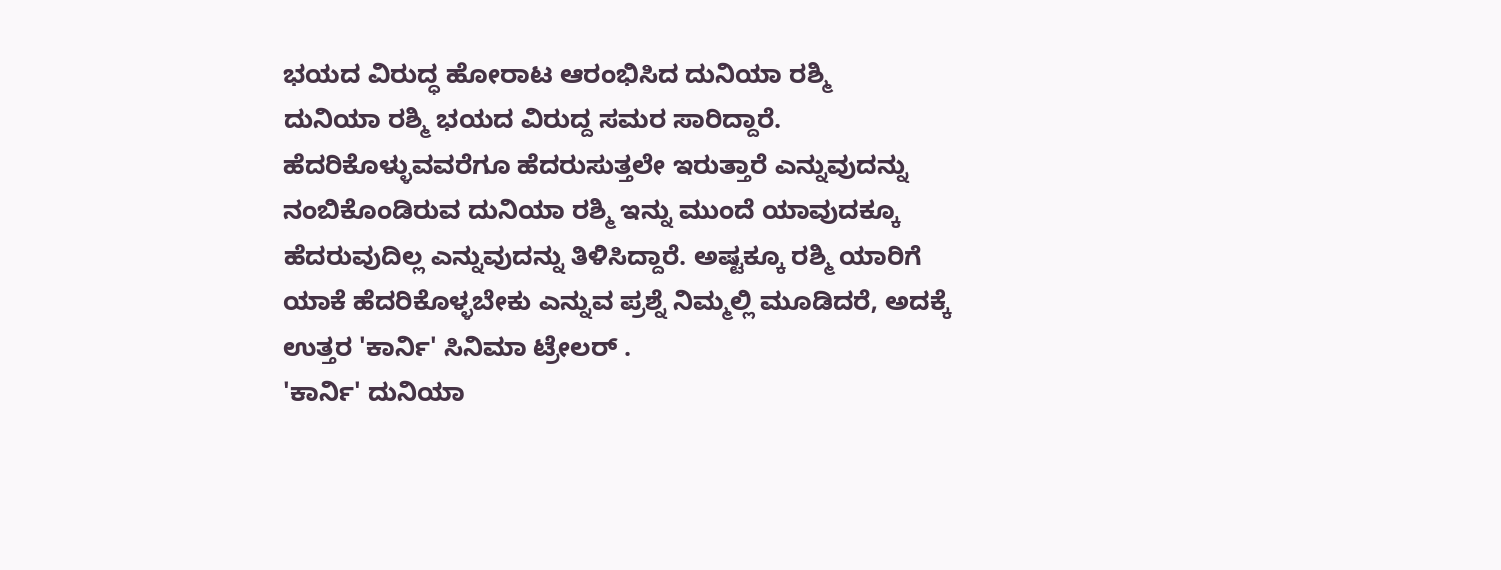ಭಯದ ವಿರುದ್ಧ ಹೋರಾಟ ಆರಂಭಿಸಿದ ದುನಿಯಾ ರಶ್ಮಿ
ದುನಿಯಾ ರಶ್ಮಿ ಭಯದ ವಿರುದ್ದ ಸಮರ ಸಾರಿದ್ದಾರೆ. ಹೆದರಿಕೊಳ್ಳುವವರೆಗೂ ಹೆದರುಸುತ್ತಲೇ ಇರುತ್ತಾರೆ ಎನ್ನುವುದನ್ನು ನಂಬಿಕೊಂಡಿರುವ ದುನಿಯಾ ರಶ್ಮಿ ಇನ್ನು ಮುಂದೆ ಯಾವುದಕ್ಕೂ ಹೆದರುವುದಿಲ್ಲ ಎನ್ನುವುದನ್ನು ತಿಳಿಸಿದ್ದಾರೆ. ಅಷ್ಟಕ್ಕೂ ರಶ್ಮಿ ಯಾರಿಗೆ ಯಾಕೆ ಹೆದರಿಕೊಳ್ಳಬೇಕು ಎನ್ನುವ ಪ್ರಶ್ನೆ ನಿಮ್ಮಲ್ಲಿ ಮೂಡಿದರೆ, ಅದಕ್ಕೆ ಉತ್ತರ 'ಕಾರ್ನಿ' ಸಿನಿಮಾ ಟ್ರೇಲರ್ .
'ಕಾರ್ನಿ' ದುನಿಯಾ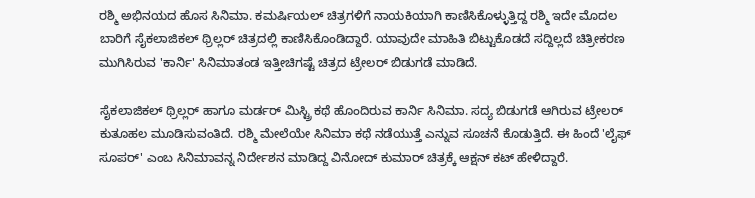ರಶ್ಮಿ ಅಭಿನಯದ ಹೊಸ ಸಿನಿಮಾ. ಕಮರ್ಷಿಯಲ್ ಚಿತ್ರಗಳಿಗೆ ನಾಯಕಿಯಾಗಿ ಕಾಣಿಸಿಕೊಳ್ಳುತ್ತಿದ್ದ ರಶ್ಮಿ ಇದೇ ಮೊದಲ ಬಾರಿಗೆ ಸೈಕಲಾಜಿಕಲ್ ಥ್ರಿಲ್ಲರ್ ಚಿತ್ರದಲ್ಲಿ ಕಾಣಿಸಿಕೊಂಡಿದ್ದಾರೆ. ಯಾವುದೇ ಮಾಹಿತಿ ಬಿಟ್ಟುಕೊಡದೆ ಸದ್ದಿಲ್ಲದೆ ಚಿತ್ರೀಕರಣ ಮುಗಿಸಿರುವ 'ಕಾರ್ನಿ' ಸಿನಿಮಾತಂಡ ಇತ್ತೀಚಿಗಷ್ಟೆ ಚಿತ್ರದ ಟ್ರೇಲರ್ ಬಿಡುಗಡೆ ಮಾಡಿದೆ.

ಸೈಕಲಾಜಿಕಲ್ ಥ್ರಿಲ್ಲರ್ ಹಾಗೂ ಮರ್ಡರ್ ಮಿಸ್ಟ್ರಿ ಕಥೆ ಹೊಂದಿರುವ ಕಾರ್ನಿ ಸಿನಿಮಾ. ಸದ್ಯ ಬಿಡುಗಡೆ ಆಗಿರುವ ಟ್ರೇಲರ್ ಕುತೂಹಲ ಮೂಡಿಸುವಂತಿದೆ. ರಶ್ಮಿ ಮೇಲೆಯೇ ಸಿನಿಮಾ ಕಥೆ ನಡೆಯುತ್ತೆ ಎನ್ನುವ ಸೂಚನೆ ಕೊಡುತ್ತಿದೆ. ಈ ಹಿಂದೆ 'ಲೈಫ್ ಸೂಪರ್' ಎಂಬ ಸಿನಿಮಾವನ್ನ ನಿರ್ದೇಶನ ಮಾಡಿದ್ದ ವಿನೋದ್ ಕುಮಾರ್ ಚಿತ್ರಕ್ಕೆ ಆಕ್ಷನ್ ಕಟ್ ಹೇಳಿದ್ದಾರೆ.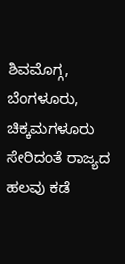ಶಿವಮೊಗ್ಗ, ಬೆಂಗಳೂರು, ಚಿಕ್ಕಮಗಳೂರು ಸೇರಿದಂತೆ ರಾಜ್ಯದ ಹಲವು ಕಡೆ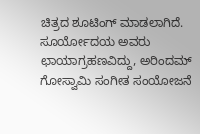ಚಿತ್ರದ ಶೂಟಿಂಗ್ ಮಾಡಲಾಗಿದೆ. ಸೂರ್ಯೋದಯ ಅವರು ಛಾಯಾಗ್ರಹಣವಿದ್ದು, ಅರಿಂದಮ್ ಗೋಸ್ವಾಮಿ ಸಂಗೀತ ಸಂಯೋಜನೆ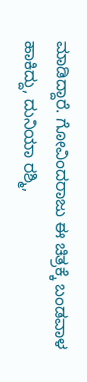ಮಾಡಿದ್ದಾರೆ. ಗೋವಿಂದರಾಜು ಈ ಚಿತ್ರಕ್ಕೆ ಬಂಡವಾಳ ಹಾಕಿದ್ದು, ದುನಿಯಾ ರಶ್ಮಿ,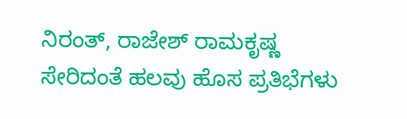ನಿರಂತ್, ರಾಜೇಶ್ ರಾಮಕೃಷ್ಣ ಸೇರಿದಂತೆ ಹಲವು ಹೊಸ ಪ್ರತಿಭೆಗಳು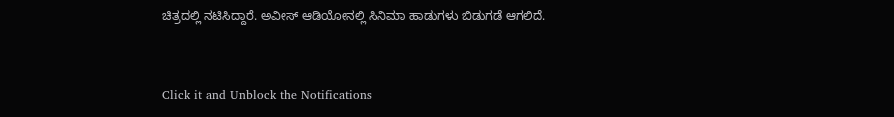ಚಿತ್ರದಲ್ಲಿ ನಟಿಸಿದ್ದಾರೆ. ಅವೀಸ್ ಆಡಿಯೋನಲ್ಲಿ ಸಿನಿಮಾ ಹಾಡುಗಳು ಬಿಡುಗಡೆ ಆಗಲಿದೆ.


Click it and Unblock the Notifications